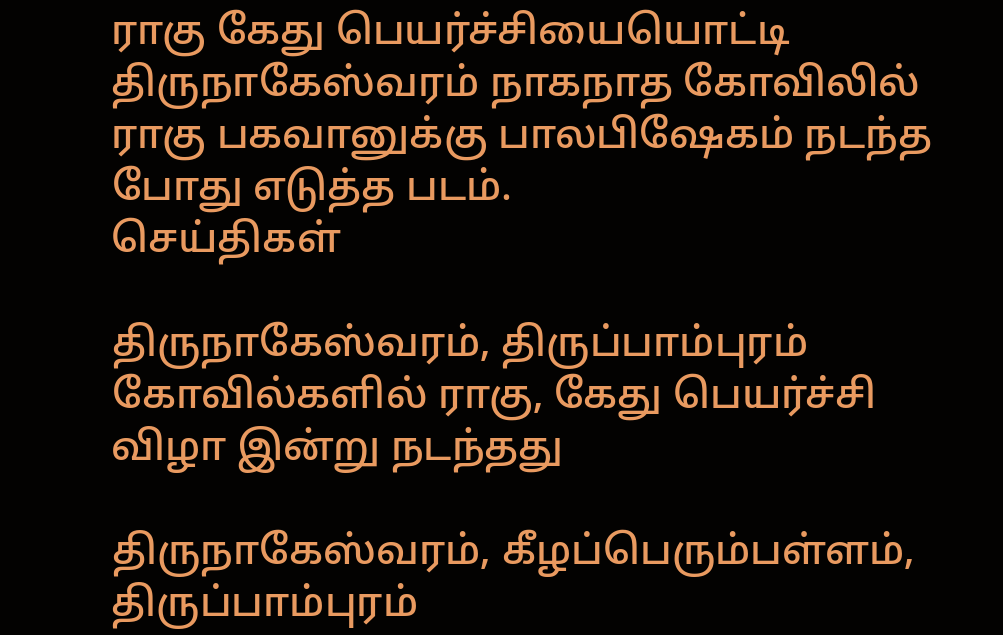ராகு கேது பெயர்ச்சியையொட்டி திருநாகேஸ்வரம் நாகநாத கோவிலில் ராகு பகவானுக்கு பாலபிஷேகம் நடந்த போது எடுத்த படம்.
செய்திகள்

திருநாகேஸ்வரம், திருப்பாம்புரம் கோவில்களில் ராகு, கேது பெயர்ச்சி விழா இன்று நடந்தது

திருநாகேஸ்வரம், கீழப்பெரும்பள்ளம், திருப்பாம்புரம்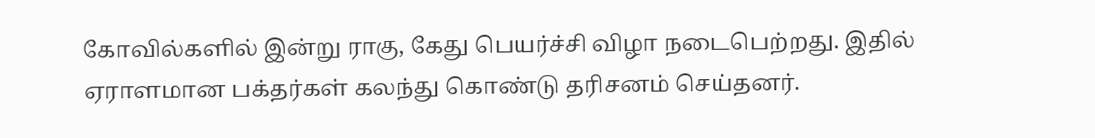கோவில்களில் இன்று ராகு, கேது பெயர்ச்சி விழா நடைபெற்றது. இதில் ஏராளமான பக்தர்கள் கலந்து கொண்டு தரிசனம் செய்தனர்.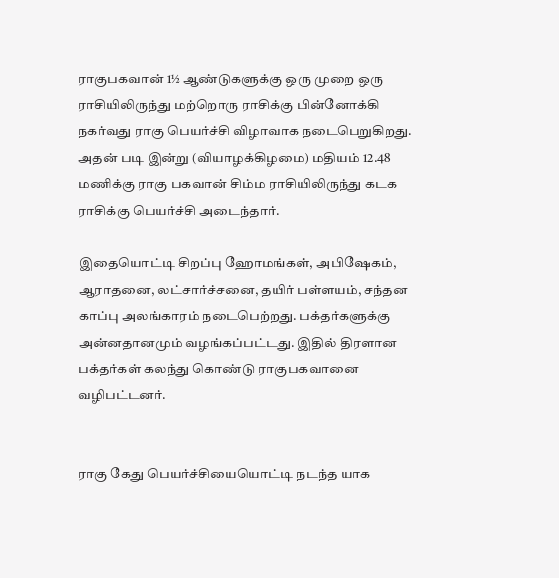ராகுபகவான் 1½ ஆண்டுகளுக்கு ஒரு முறை ஒரு ராசியிலிருந்து மற்றொரு ராசிக்கு பின்னோக்கி நகர்வது ராகு பெயர்ச்சி விழாவாக நடைபெறுகிறது. அதன் படி இன்று (வியாழக்கிழமை) மதியம் 12.48 மணிக்கு ராகு பகவான் சிம்ம ராசியிலிருந்து கடக ராசிக்கு பெயர்ச்சி அடைந்தார்.

இதையொட்டி சிறப்பு ஹோமங்கள், அபிஷேகம், ஆராதனை, லட்சார்ச்சனை, தயிர் பள்ளயம், சந்தன காப்பு அலங்காரம் நடைபெற்றது. பக்தர்களுக்கு அன்னதானமும் வழங்கப்பட்டது. இதில் திரளான பக்தர்கள் கலந்து கொண்டு ராகுபகவானை வழிபட்டனர்.


ராகு கேது பெயர்ச்சியையொட்டி நடந்த யாக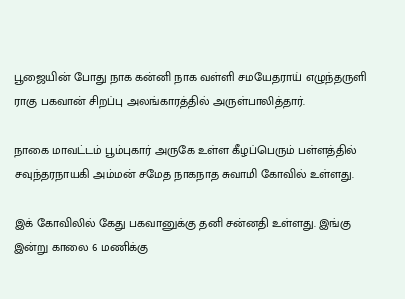பூஜையின் போது நாக கன்னி நாக வள்ளி சமயேதராய் எழுந்தருளி ராகு பகவான் சிறப்பு அலங்காரத்தில் அருள்பாலித்தார்.

நாகை மாவட்டம் பூம்புகார் அருகே உள்ள கீழப்பெரும் பள்ளத்தில் சவுந்தரநாயகி அம்மன் சமேத நாகநாத சுவாமி கோவில் உள்ளது.

இக் கோவிலில் கேது பகவானுக்கு தனி சன்னதி உள்ளது. இங்கு இன்று காலை 6 மணிக்கு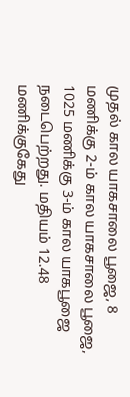முதல் கால யாகசாலை பூஜை, 8 மணிக்கு 2-ம் கால யாகசாலை பூஜை, 1025 மணிக்கு 3-ம் கால யாகபூஜை நடைபெற்றது. மதியம் 12.48 மணிக்குகேது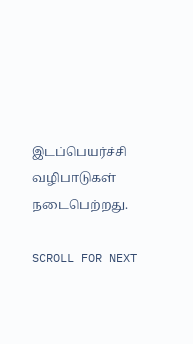இடப்பெயர்ச்சி வழிபாடுகள் நடைபெற்றது.

SCROLL FOR NEXT